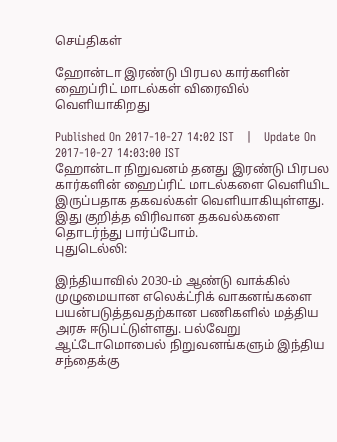செய்திகள்

ஹோன்டா இரண்டு பிரபல கார்களின் ஹைப்ரிட் மாடல்கள் விரைவில் வெளியாகிறது

Published On 2017-10-27 14:02 IST   |   Update On 2017-10-27 14:03:00 IST
ஹோன்டா நிறுவனம் தனது இரண்டு பிரபல கார்களின் ஹைப்ரிட் மாடல்களை வெளியிட இருப்பதாக தகவல்கள் வெளியாகியுள்ளது. இது குறித்த விரிவான தகவல்களை தொடர்ந்து பார்ப்போம்.
புதுடெல்லி:

இந்தியாவில் 2030-ம் ஆண்டு வாக்கில் முழுமையான எலெக்ட்ரிக் வாகனங்களை பயன்படுத்தவதற்கான பணிகளில் மத்திய அரசு ஈடுபட்டுள்ளது. பல்வேறு ஆட்டோமொபைல் நிறுவனங்களும் இந்திய சந்தைக்கு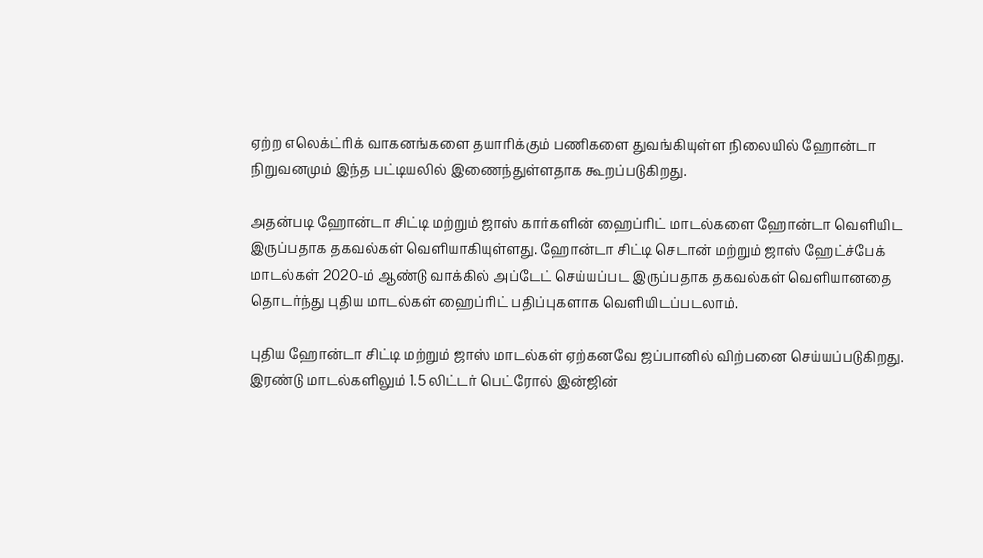ஏற்ற எலெக்ட்ரிக் வாகனங்களை தயாரிக்கும் பணிகளை துவங்கியுள்ள நிலையில் ஹோன்டா நிறுவனமும் இந்த பட்டியலில் இணைந்துள்ளதாக கூறப்படுகிறது.

அதன்படி ஹோன்டா சிட்டி மற்றும் ஜாஸ் கார்களின் ஹைப்ரிட் மாடல்களை ஹோன்டா வெளியிட இருப்பதாக தகவல்கள் வெளியாகியுள்ளது. ஹோன்டா சிட்டி செடான் மற்றும் ஜாஸ் ஹேட்ச்பேக் மாடல்கள் 2020-ம் ஆண்டு வாக்கில் அப்டேட் செய்யப்பட இருப்பதாக தகவல்கள் வெளியானதை தொடர்ந்து புதிய மாடல்கள் ஹைப்ரிட் பதிப்புகளாக வெளியிடப்படலாம்.

புதிய ஹோன்டா சிட்டி மற்றும் ஜாஸ் மாடல்கள் ஏற்கனவே ஜப்பானில் விற்பனை செய்யப்படுகிறது. இரண்டு மாடல்களிலும் 1.5 லிட்டர் பெட்ரோல் இன்ஜின்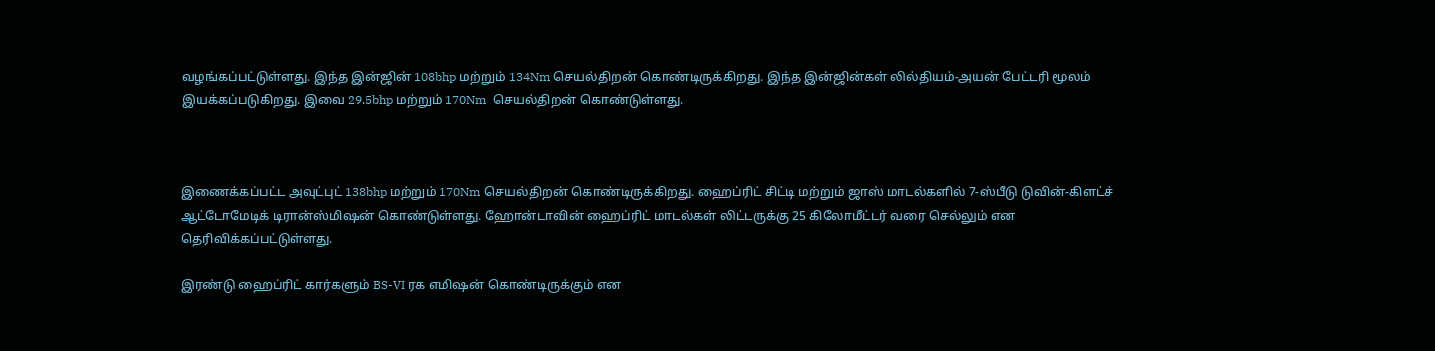வழங்கப்பட்டுள்ளது. இந்த இன்ஜின் 108bhp மற்றும் 134Nm செயல்திறன் கொண்டிருக்கிறது. இந்த இன்ஜின்கள் லில்தியம்-அயன் பேட்டரி மூலம் இயக்கப்படுகிறது. இவை 29.5bhp மற்றும் 170Nm  செயல்திறன் கொண்டுள்ளது.



இணைக்கப்பட்ட அவுட்புட் 138bhp மற்றும் 170Nm செயல்திறன் கொண்டிருக்கிறது. ஹைப்ரிட் சிட்டி மற்றும் ஜாஸ் மாடல்களில் 7-ஸ்பீடு டுவின்-கிளட்ச் ஆட்டோமேடிக் டிரான்ஸ்மிஷன் கொண்டுள்ளது. ஹோன்டாவின் ஹைப்ரிட் மாடல்கள் லிட்டருக்கு 25 கிலோமீட்டர் வரை செல்லும் என தெரிவிக்கப்பட்டுள்ளது.

இரண்டு ஹைப்ரிட் கார்களும் BS-VI ரக எமிஷன் கொண்டிருக்கும் என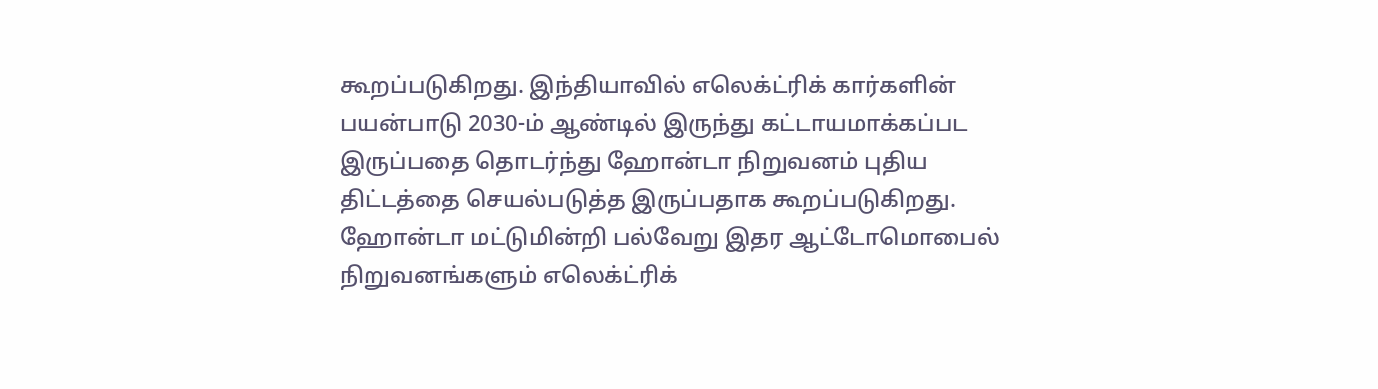கூறப்படுகிறது. இந்தியாவில் எலெக்ட்ரிக் கார்களின் பயன்பாடு 2030-ம் ஆண்டில் இருந்து கட்டாயமாக்கப்பட இருப்பதை தொடர்ந்து ஹோன்டா நிறுவனம் புதிய திட்டத்தை செயல்படுத்த இருப்பதாக கூறப்படுகிறது. ஹோன்டா மட்டுமின்றி பல்வேறு இதர ஆட்டோமொபைல் நிறுவனங்களும் எலெக்ட்ரிக்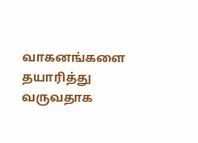வாகனங்களை தயாரித்து வருவதாக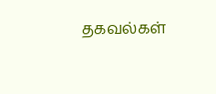தகவல்கள்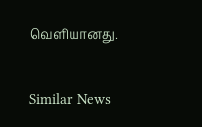வெளியானது.

Similar News